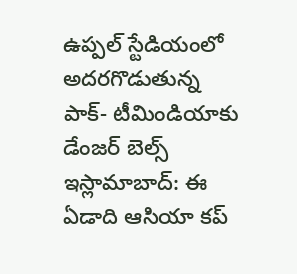ఉప్పల్ స్టేడియంలో అదరగొడుతున్న పాక్- టీమిండియాకు డేంజర్ బెల్స్
ఇస్లామాబాద్: ఈ ఏడాది ఆసియా కప్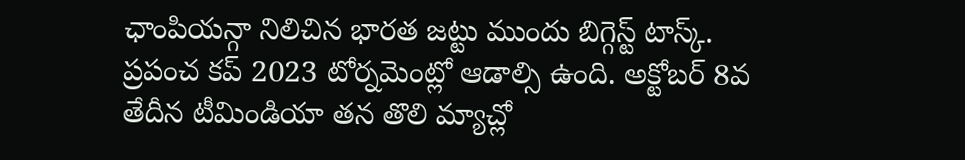ఛాంపియన్గా నిలిచిన భారత జట్టు ముందు బిగ్గెస్ట్ టాస్క్. ప్రపంచ కప్ 2023 టోర్నమెంట్లో ఆడాల్సి ఉంది. అక్టోబర్ 8వ తేదీన టీమిండియా తన తొలి మ్యాచ్లో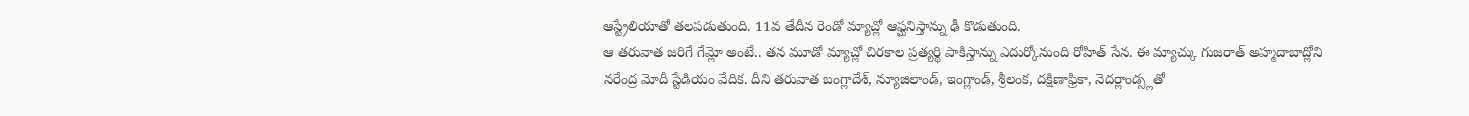ఆస్ట్రేలియాతో తలపడుతుంది. 11వ తేదీన రెండో మ్యాచ్లో ఆఫ్ఘనిస్తాన్ను ఢీ కొడుతుంది.
ఆ తరువాత జరిగే గేమ్లో అంటే.. తన మూడో మ్యాచ్లో చిరకాల ప్రత్యర్థి పాకిస్తాన్ను ఎదుర్కోనుంది రోహిత్ సేన. ఈ మ్యాచ్కు గుజరాత్ అహ్మదాబాద్లోని నరేంద్ర మోదీ స్టేడియం వేదిక. దీని తరువాత బంగ్లాదేశ్, న్యూజిలాండ్, ఇంగ్లాండ్, శ్రీలంక, దక్షిణాఫ్రికా, నెదర్లాండ్స్లతో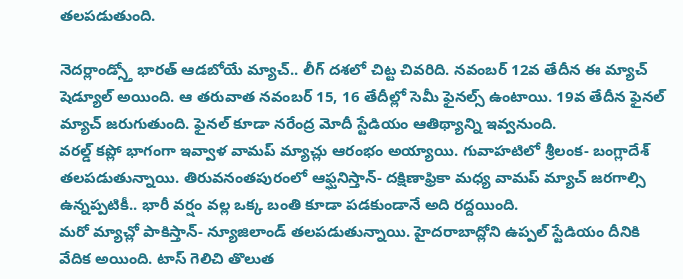తలపడుతుంది.

నెదర్లాండ్స్తో భారత్ ఆడబోయే మ్యాచ్.. లీగ్ దశలో చిట్ట చివరిది. నవంబర్ 12వ తేదీన ఈ మ్యాచ్ షెడ్యూల్ అయింది. ఆ తరువాత నవంబర్ 15, 16 తేదీల్లో సెమీ ఫైనల్స్ ఉంటాయి. 19వ తేదీన ఫైనల్ మ్యాచ్ జరుగుతుంది. ఫైనల్ కూడా నరేంద్ర మోదీ స్టేడియం ఆతిథ్యాన్ని ఇవ్వనుంది.
వరల్డ్ కప్లో భాగంగా ఇవ్వాళ వామప్ మ్యాచ్లు ఆరంభం అయ్యాయి. గువాహటిలో శ్రీలంక- బంగ్లాదేశ్ తలపడుతున్నాయి. తిరువనంతపురంలో ఆఫ్ఘనిస్తాన్- దక్షిణాఫ్రికా మధ్య వామప్ మ్యాచ్ జరగాల్సి ఉన్నప్పటికీ.. భారీ వర్షం వల్ల ఒక్క బంతి కూడా పడకుండానే అది రద్దయింది.
మరో మ్యాచ్లో పాకిస్తాన్- న్యూజిలాండ్ తలపడుతున్నాయి. హైదరాబాద్లోని ఉప్పల్ స్టేడియం దీనికి వేదిక అయింది. టాస్ గెలిచి తొలుత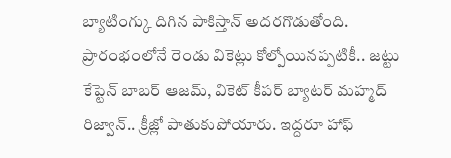బ్యాటింగ్కు దిగిన పాకిస్తాన్ అదరగొడుతోంది. ప్రారంభంలోనే రెండు వికెట్లు కోల్పోయినప్పటికీ.. జట్టు కేప్టెన్ బాబర్ ఆజమ్, వికెట్ కీపర్ బ్యాటర్ మహ్మద్ రిజ్వాన్.. క్రీజ్లో పాతుకుపోయారు. ఇద్దరూ హాఫ్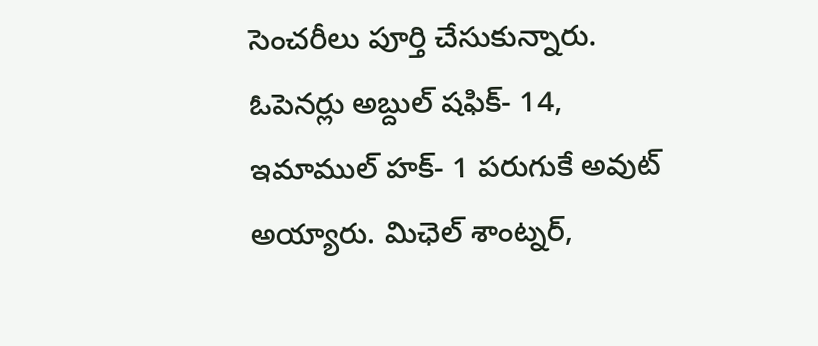సెంచరీలు పూర్తి చేసుకున్నారు.
ఓపెనర్లు అబ్దుల్ షఫిక్- 14, ఇమాముల్ హక్- 1 పరుగుకే అవుట్ అయ్యారు. మిఛెల్ శాంట్నర్,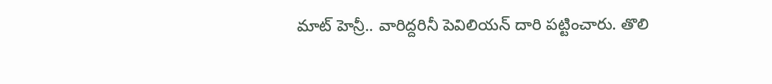మాట్ హెన్రీ.. వారిద్దరినీ పెవిలియన్ దారి పట్టించారు. తొలి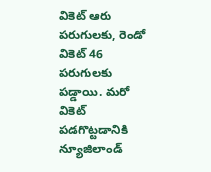వికెట్ ఆరు పరుగులకు, రెండో వికెట్ 46 పరుగులకు పడ్డాయి. మరో వికెట్ పడగొట్టడానికి న్యూజిలాండ్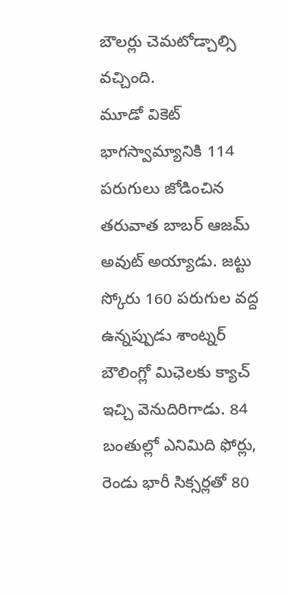బౌలర్లు చెమటోడ్చాల్సి వచ్చింది.
మూడో వికెట్ భాగస్వామ్యానికి 114 పరుగులు జోడించిన తరువాత బాబర్ ఆజమ్ అవుట్ అయ్యాడు. జట్టు స్కోరు 160 పరుగుల వద్ద ఉన్నప్పుడు శాంట్నర్ బౌలింగ్లో మిఛెలకు క్యాచ్ ఇచ్చి వెనుదిరిగాడు. 84 బంతుల్లో ఎనిమిది ఫోర్లు, రెండు భారీ సిక్సర్లతో 80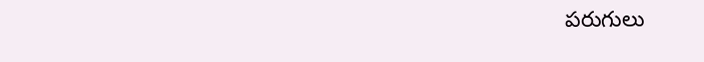పరుగులు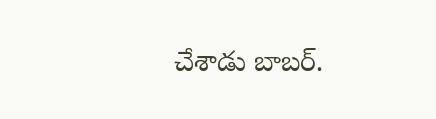చేశాడు బాబర్.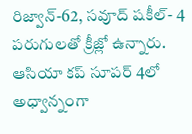రిజ్వాన్-62, సవూద్ షకీల్- 4 పరుగులతో క్రీజ్లో ఉన్నారు.
ఆసియా కప్ సూపర్ 4లో అధ్వాన్నంగా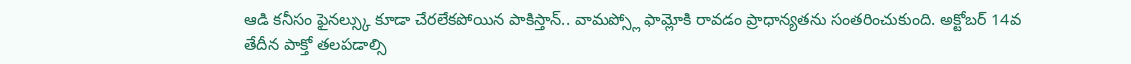ఆడి కనీసం ఫైనల్స్కు కూడా చేరలేకపోయిన పాకిస్తాన్.. వామప్స్లో ఫామ్లోకి రావడం ప్రాధాన్యతను సంతరించుకుంది. అక్టోబర్ 14వ తేదీన పాక్తో తలపడాల్సి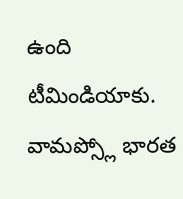ఉంది టీమిండియాకు. వామప్స్లో భారత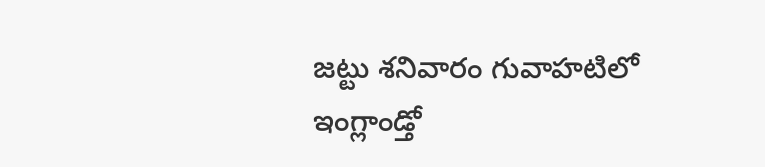జట్టు శనివారం గువాహటిలో ఇంగ్లాండ్తో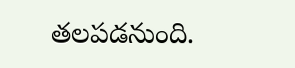తలపడనుంది.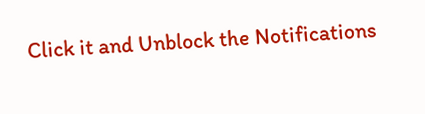Click it and Unblock the Notifications